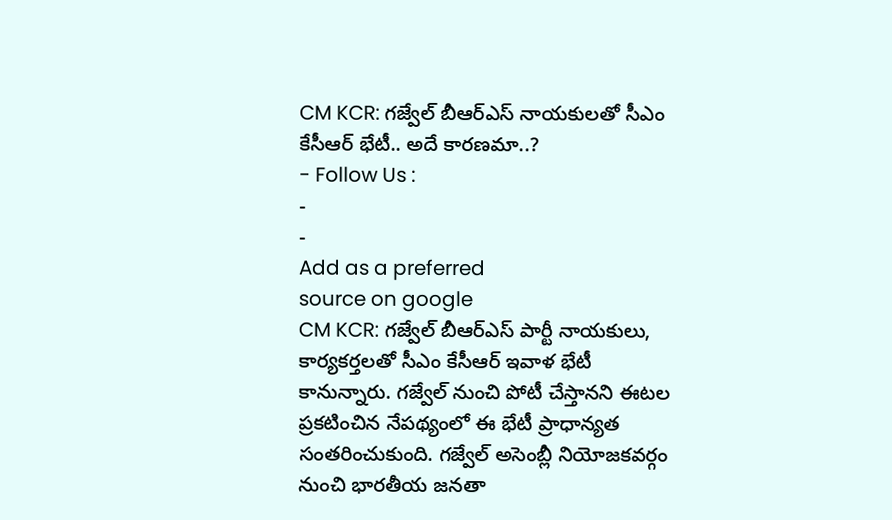CM KCR: గజ్వేల్ బీఆర్ఎస్ నాయకులతో సీఎం కేసీఆర్ భేటీ.. అదే కారణమా..?
- Follow Us :
-
-
Add as a preferred
source on google
CM KCR: గజ్వేల్ బీఆర్ఎస్ పార్టీ నాయకులు, కార్యకర్తలతో సీఎం కేసీఆర్ ఇవాళ భేటీ కానున్నారు. గజ్వేల్ నుంచి పోటీ చేస్తానని ఈటల ప్రకటించిన నేపథ్యంలో ఈ భేటీ ప్రాధాన్యత సంతరించుకుంది. గజ్వేల్ అసెంబ్లీ నియోజకవర్గం నుంచి భారతీయ జనతా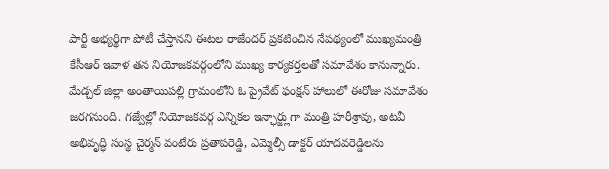పార్టీ అభ్యర్థిగా పోటీ చేస్తానని ఈటల రాజేందర్ ప్రకటించిన నేపథ్యంలో ముఖ్యమంత్రి కేసీఆర్ ఇవాళ తన నియోజకవర్గంలోని ముఖ్య కార్యకర్తలతో సమావేశం కానున్నారు. మేడ్చల్ జిల్లా అంతాయిపల్లి గ్రామంలోని ఓ ప్రైవేట్ ఫంక్షన్ హాలులో ఈరోజు సమావేశం జరగనుంది. గజ్వేల్లో నియోజకవర్గ ఎన్నికల ఇన్ఛార్జ్లుగా మంత్రి హరీశ్రావు, అటవీ అభివృద్ధి సంస్థ చైర్మన్ వంటేరు ప్రతాపరెడ్డి, ఎమ్మెల్సీ డాక్టర్ యాదవరెడ్డిలను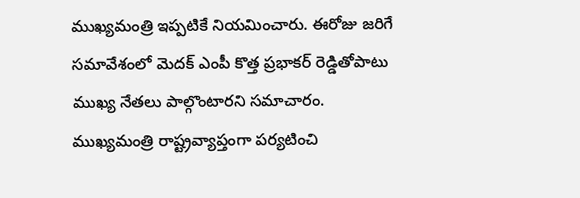ముఖ్యమంత్రి ఇప్పటికే నియమించారు. ఈరోజు జరిగే సమావేశంలో మెదక్ ఎంపీ కొత్త ప్రభాకర్ రెడ్డితోపాటు ముఖ్య నేతలు పాల్గొంటారని సమాచారం.
ముఖ్యమంత్రి రాష్ట్రవ్యాప్తంగా పర్యటించి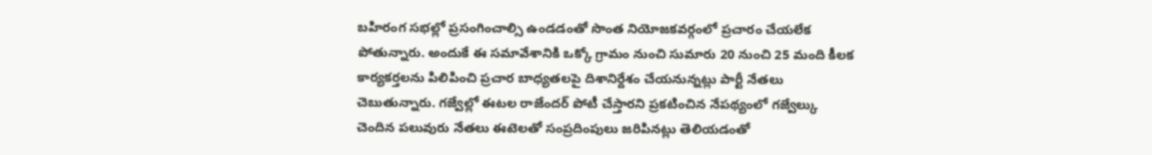బహిరంగ సభల్లో ప్రసంగించాల్సి ఉండడంతో సొంత నియోజకవర్గంలో ప్రచారం చేయలేక పోతున్నారు. అందుకే ఈ సమావేశానికి ఒక్కో గ్రామం నుంచి సుమారు 20 నుంచి 25 మంది కీలక కార్యకర్తలను పిలిపించి ప్రచార బాధ్యతలపై దిశానిర్దేశం చేయనున్నట్లు పార్టీ నేతలు చెబుతున్నారు. గజ్వేల్లో ఈటల రాజేందర్ పోటీ చేస్తారని ప్రకటించిన నేపథ్యంలో గజ్వేల్కు చెందిన పలువురు నేతలు ఈటెలతో సంప్రదింపులు జరిపినట్లు తెలియడంతో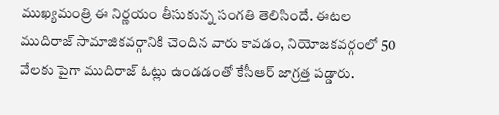ముఖ్యమంత్రి ఈ నిర్ణయం తీసుకున్న సంగతి తెలిసిందే. ఈటల ముదిరాజ్ సామాజికవర్గానికి చెందిన వారు కావడం, నియోజకవర్గంలో 50 వేలకు పైగా ముదిరాజ్ ఓట్లు ఉండడంతో కేసీఆర్ జాగ్రత్త పడ్డారు.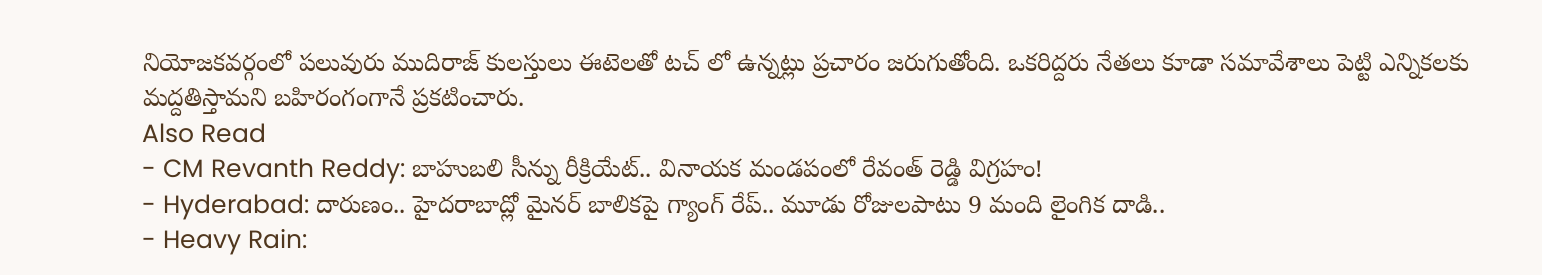నియోజకవర్గంలో పలువురు ముదిరాజ్ కులస్తులు ఈటెలతో టచ్ లో ఉన్నట్లు ప్రచారం జరుగుతోంది. ఒకరిద్దరు నేతలు కూడా సమావేశాలు పెట్టి ఎన్నికలకు మద్దతిస్తామని బహిరంగంగానే ప్రకటించారు.
Also Read
- CM Revanth Reddy: బాహుబలి సీన్ను రీక్రియేట్.. వినాయక మండపంలో రేవంత్ రెడ్డి విగ్రహం!
- Hyderabad: దారుణం.. హైదరాబాద్లో మైనర్ బాలికపై గ్యాంగ్ రేప్.. మూడు రోజులపాటు 9 మంది లైంగిక దాడి..
- Heavy Rain: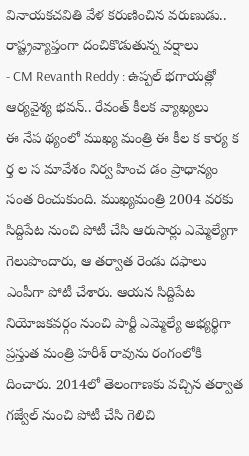వినాయకచవితి వేళ కరుణించిన వరుణుడు.. రాష్ట్రవ్యాప్తంగా దంచికొడుతున్న వర్షాలు
- CM Revanth Reddy : ఉప్పల్ భగాయత్లో ఆర్యవైశ్య భవన్.. రేవంత్ కీలక వ్యాఖ్యలు
ఈ నేప థ్యంలో ముఖ్య మంత్రి ఈ కీల క కార్య క ర్త ల స మావేశం నిర్వ హించ డం ప్రాధాన్యం సంత రించుకుంది. ముఖ్యమంత్రి 2004 వరకు సిద్దిపేట నుంచి పోటీ చేసి ఆరుసార్లు ఎమ్మెల్యేగా గెలుపొందారు, ఆ తర్వాత రెండు దఫాలు ఎంపీగా పోటీ చేశారు. ఆయన సిద్దిపేట నియోజకవర్గం నుంచి పార్టీ ఎమ్మెల్యే అభ్యర్థిగా ప్రస్తుత మంత్రి హరీశ్ రావును రంగంలోకి దించారు. 2014లో తెలంగాణకు వచ్చిన తర్వాత గజ్వేల్ నుంచి పోటీ చేసి గెలిచి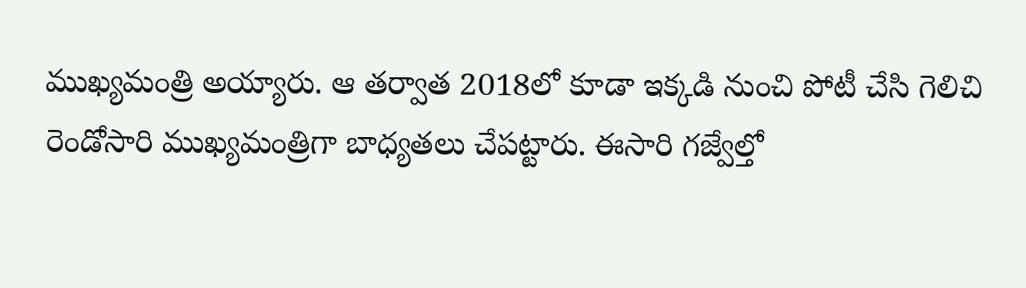ముఖ్యమంత్రి అయ్యారు. ఆ తర్వాత 2018లో కూడా ఇక్కడి నుంచి పోటీ చేసి గెలిచి రెండోసారి ముఖ్యమంత్రిగా బాధ్యతలు చేపట్టారు. ఈసారి గజ్వేల్తో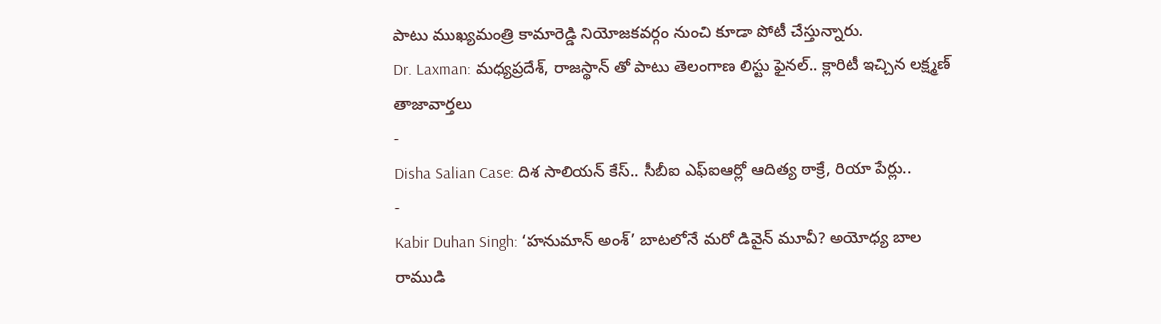పాటు ముఖ్యమంత్రి కామారెడ్డి నియోజకవర్గం నుంచి కూడా పోటీ చేస్తున్నారు.
Dr. Laxman: మధ్యప్రదేశ్, రాజస్థాన్ తో పాటు తెలంగాణ లిస్టు ఫైనల్.. క్లారిటీ ఇచ్చిన లక్ష్మణ్
తాజావార్తలు
-
Disha Salian Case: దిశ సాలియన్ కేస్.. సీబీఐ ఎఫ్ఐఆర్లో ఆదిత్య ఠాక్రే, రియా పేర్లు..
-
Kabir Duhan Singh: ‘హనుమాన్ అంశ్’ బాటలోనే మరో డివైన్ మూవీ? అయోధ్య బాల రాముడి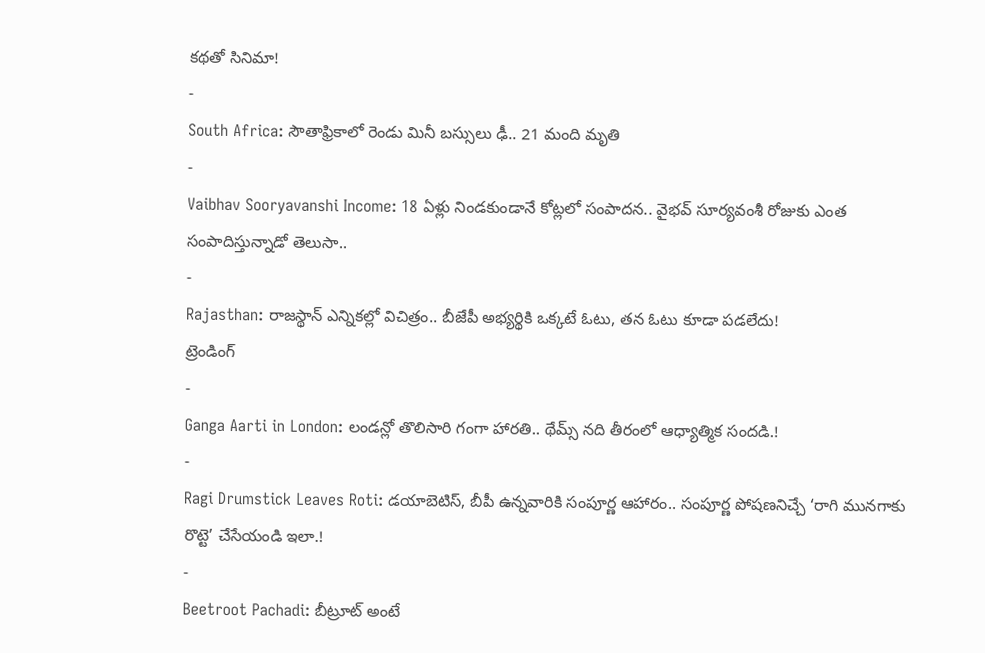కథతో సినిమా!
-
South Africa: సౌతాఫ్రికాలో రెండు మినీ బస్సులు ఢీ.. 21 మంది మృతి
-
Vaibhav Sooryavanshi Income: 18 ఏళ్లు నిండకుండానే కోట్లలో సంపాదన.. వైభవ్ సూర్యవంశీ రోజుకు ఎంత సంపాదిస్తున్నాడో తెలుసా..
-
Rajasthan: రాజస్థాన్ ఎన్నికల్లో విచిత్రం.. బీజేపీ అభ్యర్థికి ఒక్కటే ఓటు, తన ఓటు కూడా పడలేదు!
ట్రెండింగ్
-
Ganga Aarti in London: లండన్లో తొలిసారి గంగా హారతి.. థేమ్స్ నది తీరంలో ఆధ్యాత్మిక సందడి.!
-
Ragi Drumstick Leaves Roti: డయాబెటిస్, బీపీ ఉన్నవారికి సంపూర్ణ ఆహారం.. సంపూర్ణ పోషణనిచ్చే ‘రాగి మునగాకు రొట్టె’ చేసేయండి ఇలా.!
-
Beetroot Pachadi: బీట్రూట్ అంటే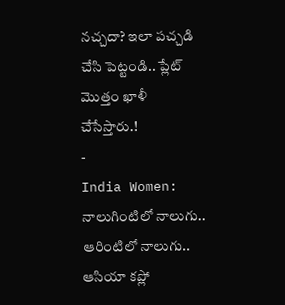నచ్చదా? ఇలా పచ్చడి చేసి పెట్టండి.. ప్లేట్ మొత్తం ఖాళీ చేసేస్తారు.!
-
India Women: నాలుగింటిలో నాలుగు.. ఆరింటిలో నాలుగు.. ఆసియా కప్లో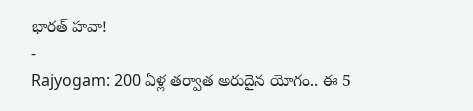భారత్ హవా!
-
Rajyogam: 200 ఏళ్ల తర్వాత అరుదైన యోగం.. ఈ 5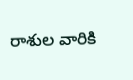రాశుల వారికి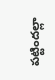పట్టిందల్లా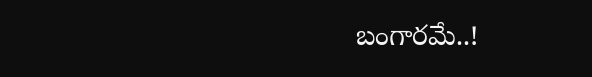బంగారమే..!